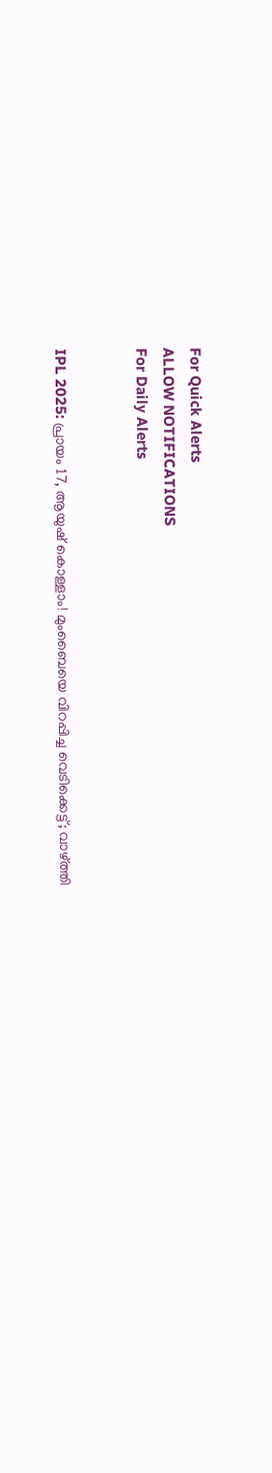For Quick Alerts
ALLOW NOTIFICATIONS
For Daily Alerts


IPL 2025: പ്രായം 17, ആയുഷ് കൊള്ളാം! മുംബൈയെ വിറപ്പിച്ച വെടിക്കെട്ട്; വാഴ്ത്തി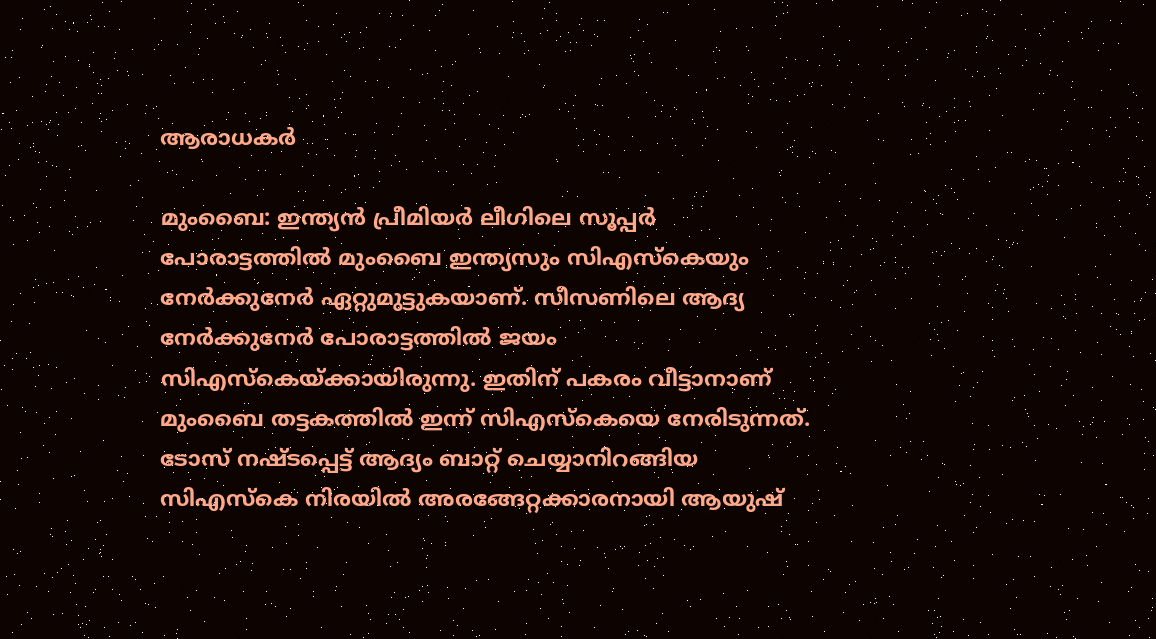ആരാധകര്‍

മുംബൈ: ഇന്ത്യന്‍ പ്രീമിയര്‍ ലീഗിലെ സൂപ്പര്‍ പോരാട്ടത്തില്‍ മുംബൈ ഇന്ത്യസും സിഎസ്‌കെയും നേര്‍ക്കുനേര്‍ ഏറ്റുമുട്ടുകയാണ്. സീസണിലെ ആദ്യ നേര്‍ക്കുനേര്‍ പോരാട്ടത്തില്‍ ജയം സിഎസ്‌കെയ്ക്കായിരുന്നു. ഇതിന് പകരം വീട്ടാനാണ് മുംബൈ തട്ടകത്തില്‍ ഇന്ന് സിഎസ്‌കെയെ നേരിടുന്നത്. ടോസ് നഷ്ടപ്പെട്ട് ആദ്യം ബാറ്റ് ചെയ്യാനിറങ്ങിയ സിഎസ്‌കെ നിരയില്‍ അരങ്ങേറ്റക്കാരനായി ആയുഷ്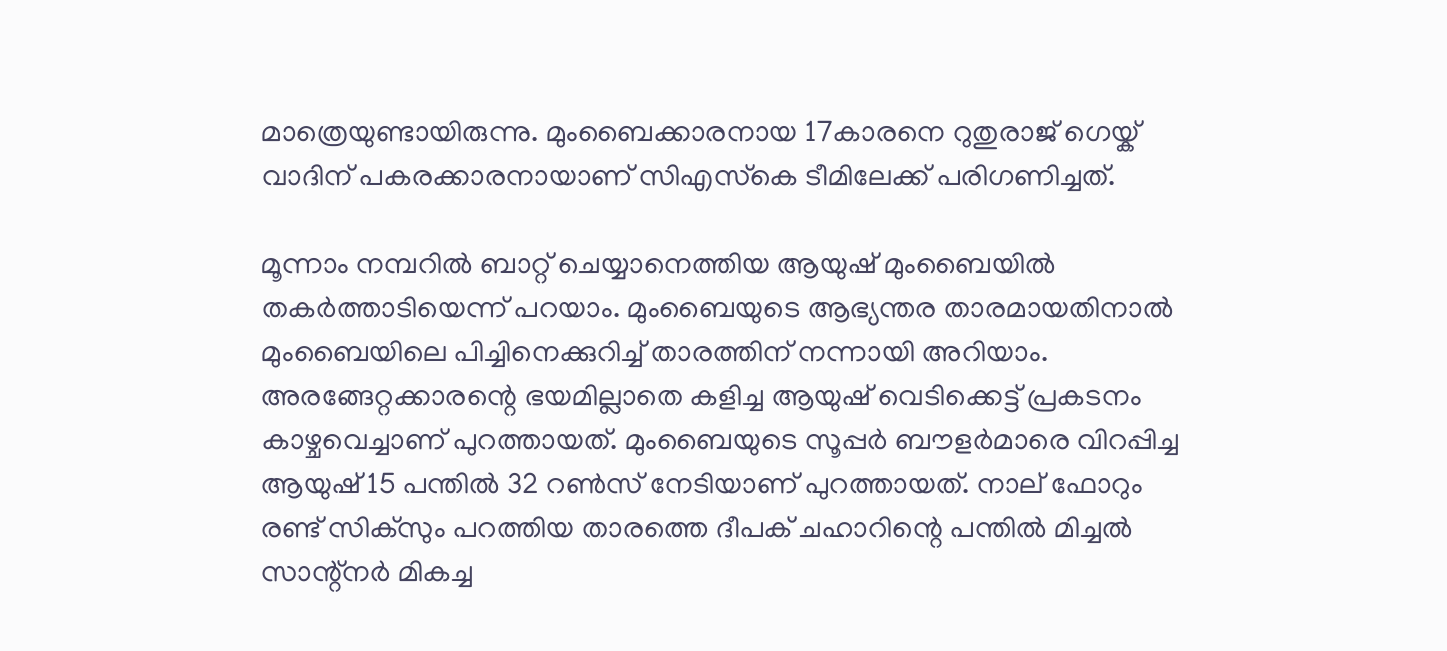മാത്രെയുണ്ടായിരുന്നു. മുംബൈക്കാരനായ 17കാരനെ റുതുരാജ് ഗെയ്ക് വാദിന് പകരക്കാരനായാണ് സിഎസ്‌കെ ടീമിലേക്ക് പരിഗണിച്ചത്.

മൂന്നാം നമ്പറില്‍ ബാറ്റ് ചെയ്യാനെത്തിയ ആയുഷ് മുംബൈയില്‍ തകര്‍ത്താടിയെന്ന് പറയാം. മുംബൈയുടെ ആഭ്യന്തര താരമായതിനാല്‍ മുംബൈയിലെ പിച്ചിനെക്കുറിച്ച് താരത്തിന് നന്നായി അറിയാം. അരങ്ങേറ്റക്കാരന്റെ ഭയമില്ലാതെ കളിച്ച ആയുഷ് വെടിക്കെട്ട് പ്രകടനം കാഴ്ചവെച്ചാണ് പുറത്തായത്. മുംബൈയുടെ സൂപ്പര്‍ ബൗളര്‍മാരെ വിറപ്പിച്ച ആയുഷ് 15 പന്തില്‍ 32 റണ്‍സ് നേടിയാണ് പുറത്തായത്. നാല് ഫോറും രണ്ട് സിക്‌സും പറത്തിയ താരത്തെ ദീപക് ചഹാറിന്റെ പന്തില്‍ മിച്ചല്‍ സാന്റ്‌നര്‍ മികച്ച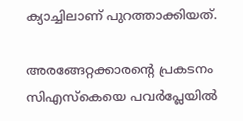ക്യാച്ചിലാണ് പുറത്താക്കിയത്.

അരങ്ങേറ്റക്കാരന്റെ പ്രകടനം സിഎസ്‌കെയെ പവര്‍പ്ലേയില്‍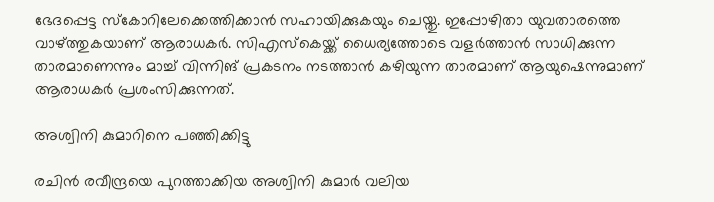ഭേദപ്പെട്ട സ്‌കോറിലേക്കെത്തിക്കാന്‍ സഹായിക്കുകയും ചെയ്തു. ഇപ്പോഴിതാ യുവതാരത്തെ വാഴ്ത്തുകയാണ് ആരാധകര്‍. സിഎസ്‌കെയ്ക്ക് ധൈര്യത്തോടെ വളര്‍ത്താന്‍ സാധിക്കുന്ന താരമാണെന്നും മാച്ച് വിന്നിങ് പ്രകടനം നടത്താന്‍ കഴിയുന്ന താരമാണ് ആയുഷെന്നുമാണ് ആരാധകര്‍ പ്രശംസിക്കുന്നത്.

അശ്വിനി കുമാറിനെ പഞ്ഞിക്കിട്ടു

രചിന്‍ രവീന്ദ്രയെ പുറത്താക്കിയ അശ്വിനി കുമാര്‍ വലിയ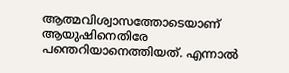ആത്മവിശ്വാസത്തോടെയാണ് ആയുഷിനെതിരേ പന്തെറിയാനെത്തിയത്. എന്നാല്‍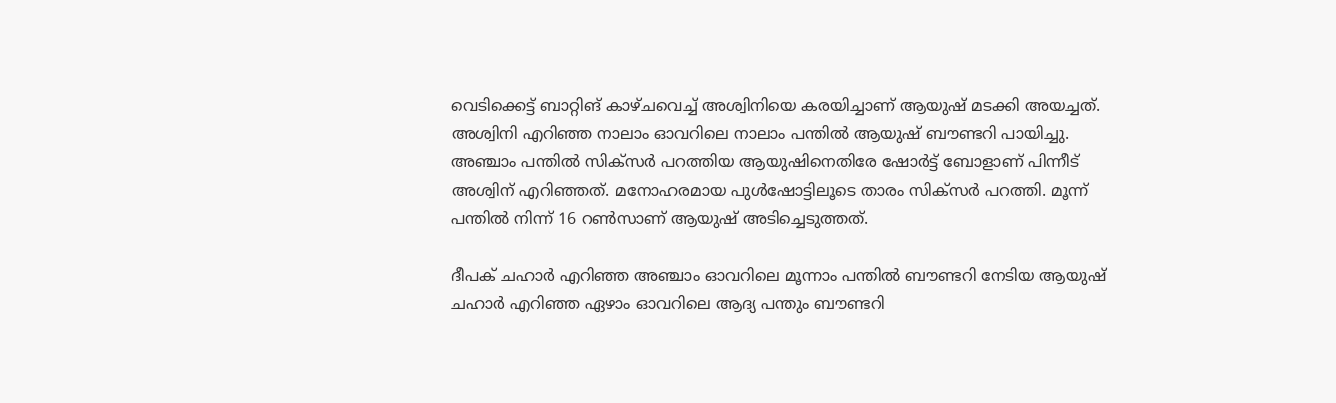വെടിക്കെട്ട് ബാറ്റിങ് കാഴ്ചവെച്ച് അശ്വിനിയെ കരയിച്ചാണ് ആയുഷ് മടക്കി അയച്ചത്. അശ്വിനി എറിഞ്ഞ നാലാം ഓവറിലെ നാലാം പന്തില്‍ ആയുഷ് ബൗണ്ടറി പായിച്ചു. അഞ്ചാം പന്തില്‍ സിക്‌സര്‍ പറത്തിയ ആയുഷിനെതിരേ ഷോര്‍ട്ട് ബോളാണ് പിന്നീട് അശ്വിന് എറിഞ്ഞത്. മനോഹരമായ പുള്‍ഷോട്ടിലൂടെ താരം സിക്‌സര്‍ പറത്തി. മൂന്ന് പന്തില്‍ നിന്ന് 16 റണ്‍സാണ് ആയുഷ് അടിച്ചെടുത്തത്.

ദീപക് ചഹാര്‍ എറിഞ്ഞ അഞ്ചാം ഓവറിലെ മൂന്നാം പന്തില്‍ ബൗണ്ടറി നേടിയ ആയുഷ് ചഹാര്‍ എറിഞ്ഞ ഏഴാം ഓവറിലെ ആദ്യ പന്തും ബൗണ്ടറി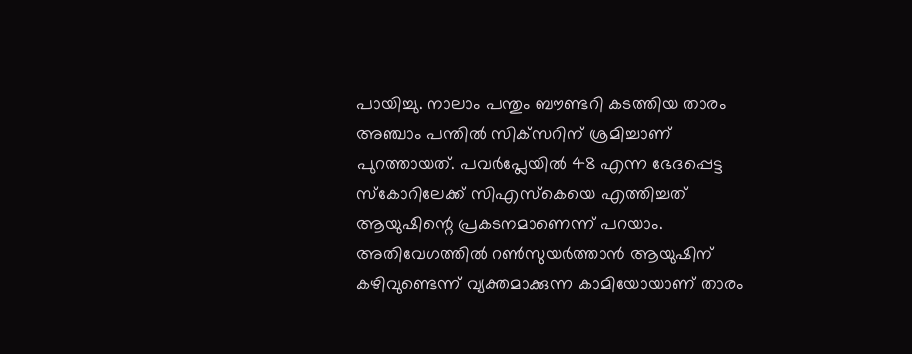പായിച്ചു. നാലാം പന്തും ബൗണ്ടറി കടത്തിയ താരം അഞ്ചാം പന്തില്‍ സിക്‌സറിന് ശ്രമിച്ചാണ് പുറത്തായത്. പവര്‍പ്ലേയില്‍ 48 എന്ന ഭേദപ്പെട്ട സ്‌കോറിലേക്ക് സിഎസ്‌കെയെ എത്തിച്ചത് ആയുഷിന്റെ പ്രകടനമാണെന്ന് പറയാം. അതിവേഗത്തില്‍ റണ്‍സുയര്‍ത്താന്‍ ആയുഷിന് കഴിവുണ്ടെന്ന് വ്യക്തമാക്കുന്ന കാമിയോയാണ് താരം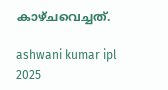കാഴ്ചവെച്ചത്.

ashwani kumar ipl 2025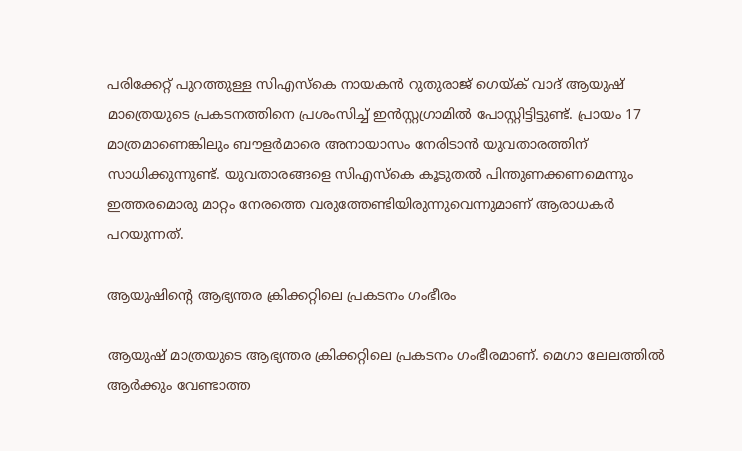പരിക്കേറ്റ് പുറത്തുള്ള സിഎസ്‌കെ നായകന്‍ റുതുരാജ് ഗെയ്ക് വാദ് ആയുഷ് മാത്രെയുടെ പ്രകടനത്തിനെ പ്രശംസിച്ച് ഇന്‍സ്റ്റഗ്രാമില്‍ പോസ്റ്റിട്ടിട്ടുണ്ട്. പ്രായം 17 മാത്രമാണെങ്കിലും ബൗളര്‍മാരെ അനായാസം നേരിടാന്‍ യുവതാരത്തിന് സാധിക്കുന്നുണ്ട്. യുവതാരങ്ങളെ സിഎസ്‌കെ കൂടുതല്‍ പിന്തുണക്കണമെന്നും ഇത്തരമൊരു മാറ്റം നേരത്തെ വരുത്തേണ്ടിയിരുന്നുവെന്നുമാണ് ആരാധകര്‍ പറയുന്നത്.

ആയുഷിന്റെ ആഭ്യന്തര ക്രിക്കറ്റിലെ പ്രകടനം ഗംഭീരം

ആയുഷ് മാത്രയുടെ ആഭ്യന്തര ക്രിക്കറ്റിലെ പ്രകടനം ഗംഭീരമാണ്. മെഗാ ലേലത്തില്‍ ആര്‍ക്കും വേണ്ടാത്ത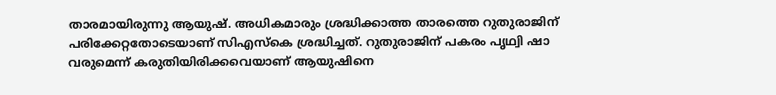താരമായിരുന്നു ആയുഷ്. അധികമാരും ശ്രദ്ധിക്കാത്ത താരത്തെ റുതുരാജിന് പരിക്കേറ്റതോടെയാണ് സിഎസ്‌കെ ശ്രദ്ധിച്ചത്. റുതുരാജിന് പകരം പൃഥ്വി ഷാ വരുമെന്ന് കരുതിയിരിക്കവെയാണ് ആയുഷിനെ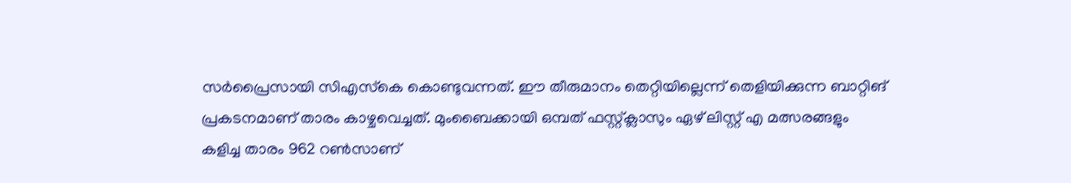സര്‍പ്രൈസായി സിഎസ്‌കെ കൊണ്ടുവന്നത്. ഈ തീരുമാനം തെറ്റിയില്ലെന്ന് തെളിയിക്കുന്ന ബാറ്റിങ് പ്രകടനമാണ് താരം കാഴ്ചവെച്ചത്. മുംബൈക്കായി ഒമ്പത് ഫസ്റ്റ്ക്ലാസും ഏഴ് ലിസ്റ്റ് എ മത്സരങ്ങളും കളിച്ച താരം 962 റണ്‍സാണ്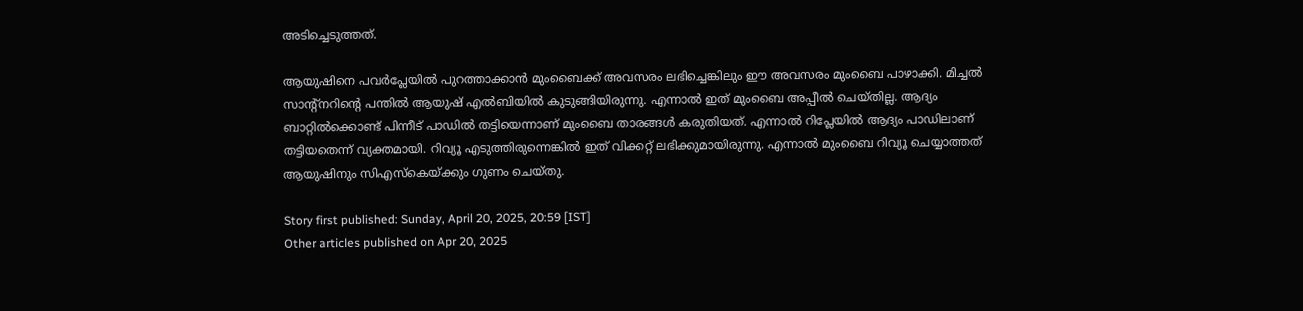അടിച്ചെടുത്തത്.

ആയുഷിനെ പവര്‍പ്ലേയില്‍ പുറത്താക്കാന്‍ മുംബൈക്ക് അവസരം ലഭിച്ചെങ്കിലും ഈ അവസരം മുംബൈ പാഴാക്കി. മിച്ചല്‍ സാന്റ്‌നറിന്റെ പന്തില്‍ ആയുഷ് എല്‍ബിയില്‍ കുടുങ്ങിയിരുന്നു. എന്നാല്‍ ഇത് മുംബൈ അപ്പീല്‍ ചെയ്തില്ല. ആദ്യം ബാറ്റില്‍ക്കൊണ്ട് പിന്നീട് പാഡില്‍ തട്ടിയെന്നാണ് മുംബൈ താരങ്ങള്‍ കരുതിയത്. എന്നാല്‍ റിപ്ലേയില്‍ ആദ്യം പാഡിലാണ് തട്ടിയതെന്ന് വ്യക്തമായി. റിവ്യൂ എടുത്തിരുന്നെങ്കില്‍ ഇത് വിക്കറ്റ് ലഭിക്കുമായിരുന്നു. എന്നാല്‍ മുംബൈ റിവ്യൂ ചെയ്യാത്തത് ആയുഷിനും സിഎസ്‌കെയ്ക്കും ഗുണം ചെയ്തു.

Story first published: Sunday, April 20, 2025, 20:59 [IST]
Other articles published on Apr 20, 2025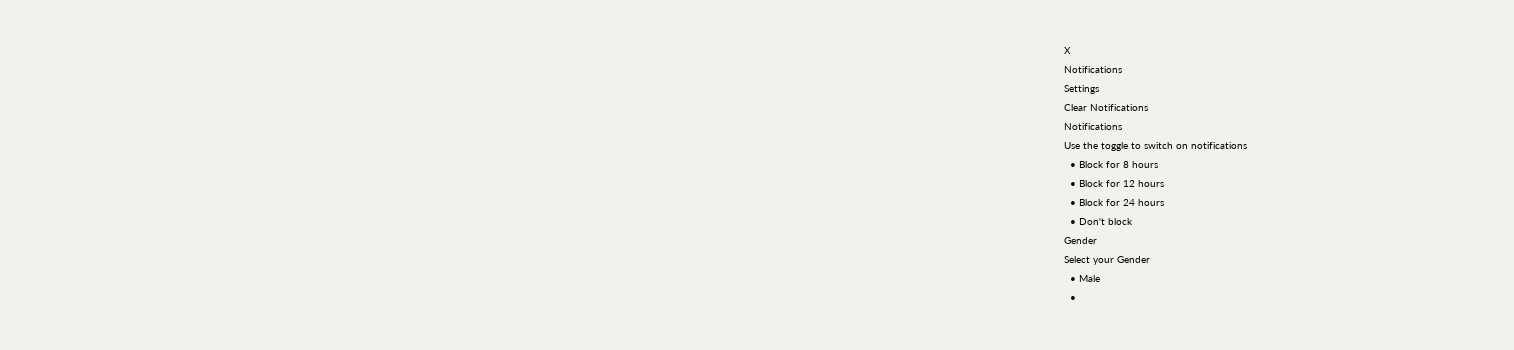X
Notifications
Settings
Clear Notifications
Notifications
Use the toggle to switch on notifications
  • Block for 8 hours
  • Block for 12 hours
  • Block for 24 hours
  • Don't block
Gender
Select your Gender
  • Male
  •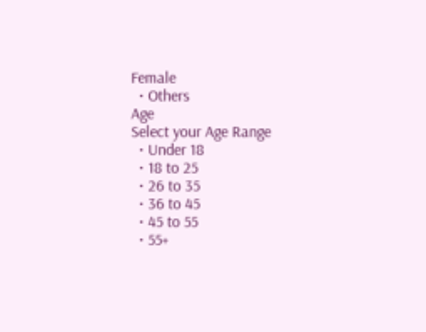Female
  • Others
Age
Select your Age Range
  • Under 18
  • 18 to 25
  • 26 to 35
  • 36 to 45
  • 45 to 55
  • 55+